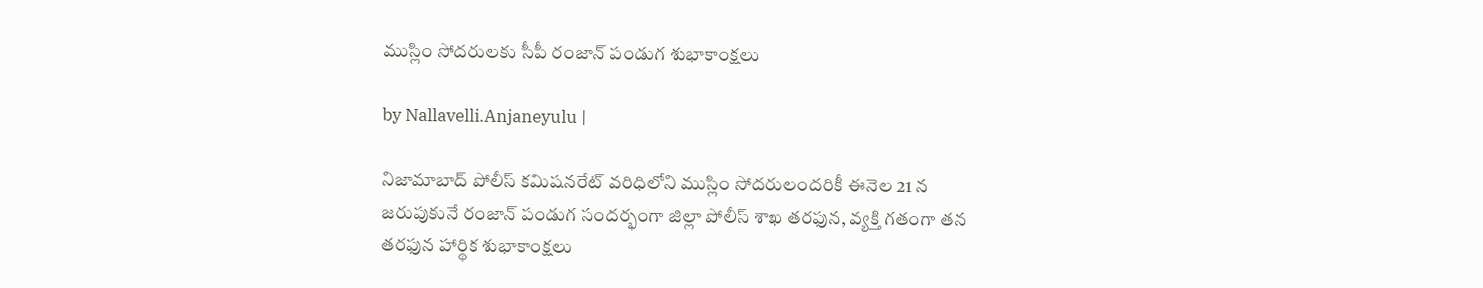ముస్లిం సోదరులకు సీపీ రంజాన్ పండుగ శుభాకాంక్షలు

by Nallavelli.Anjaneyulu |

నిజామాబాద్ పోలీస్ కమిషనరేట్ వరిధిలోని ముస్లిం సోదరులందరికీ ఈనెల 21 న జరుపుకునే రంజాన్ పండుగ సందర్భంగా జిల్లా పోలీస్ శాఖ తరఫున, వ్యక్తి గతంగా త‌న తరఫున హార్థిక శుభాకాంక్షలు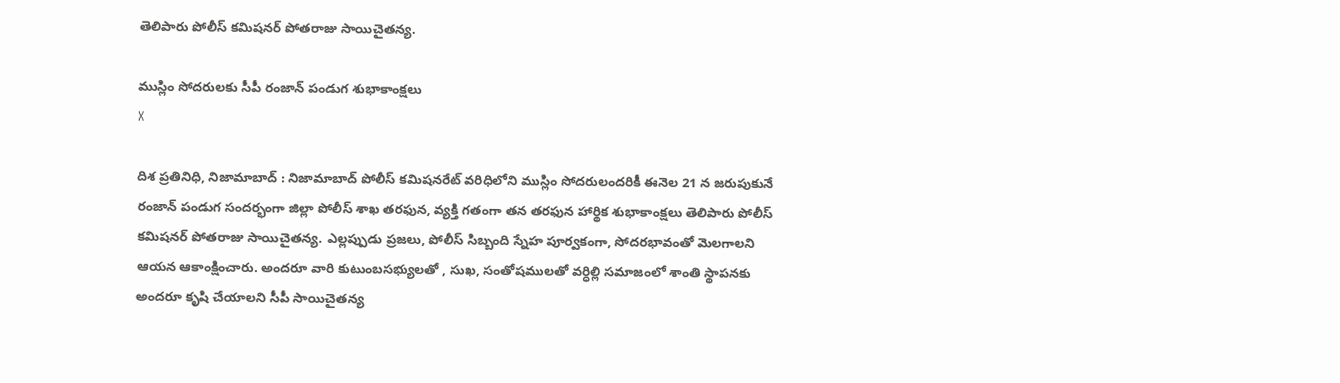తెలిపారు పోలీస్ కమిషనర్ పోతరాజు సాయిచైతన్య‌.

ముస్లిం సోదరులకు సీపీ రంజాన్ పండుగ శుభాకాంక్షలు
X

దిశ ప్రతినిధి, నిజామాబాద్ : నిజామాబాద్ పోలీస్ కమిషనరేట్ వరిధిలోని ముస్లిం సోదరులందరికీ ఈనెల 21 న జరుపుకునే రంజాన్ పండుగ సందర్భంగా జిల్లా పోలీస్ శాఖ తరఫున, వ్యక్తి గతంగా త‌న తరఫున హార్థిక శుభాకాంక్షలు తెలిపారు పోలీస్ కమిషనర్ పోతరాజు సాయిచైతన్య‌. ఎల్లప్పుడు ప్రజలు, పోలీస్ సిబ్బంది స్నేహ పూర్వకంగా, సోదరభావంతో మెలగాలని ఆయన ఆకాంక్షించారు. అందరూ వారి కుటుంబసభ్యులతో , సుఖ, సంతోషములతో వర్ధిల్లి సమాజంలో శాంతి స్థాపనకు అందరూ కృషి చేయాలని సీపీ సాయిచైతన్య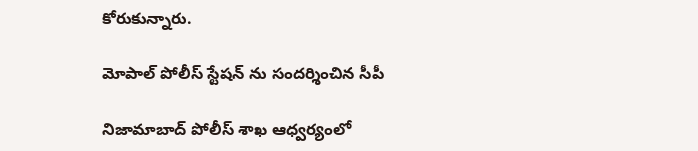కోరుకున్నారు.

మోపాల్ పోలీస్ స్టేషన్ ను సందర్శించిన సీపీ

నిజామాబాద్ పోలీస్ శాఖ ఆధ్వర్యంలో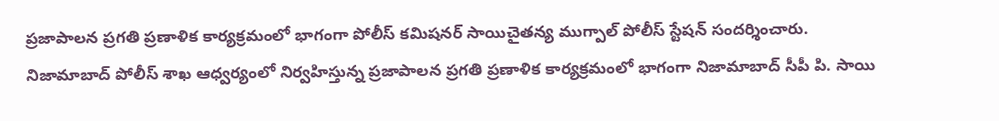ప్రజాపాలన ప్రగతి ప్రణాళిక కార్యక్రమంలో భాగంగా పోలీస్ కమిషనర్ సాయిచైతన్య ముగ్పాల్ పోలీస్ స్టేషన్ సందర్శించారు. నిజామాబాద్ పోలీస్ శాఖ ఆధ్వర్యంలో నిర్వహిస్తున్న ప్రజాపాలన ప్రగతి ప్రణాళిక కార్యక్రమంలో భాగంగా నిజామాబాద్ సీపీ పి. సాయి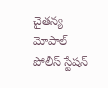చైతన్య మోపాల్ పోలీస్ స్టేషన్‌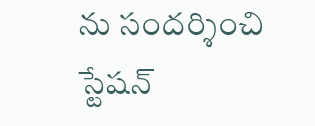ను సందర్శించి స్టేషన్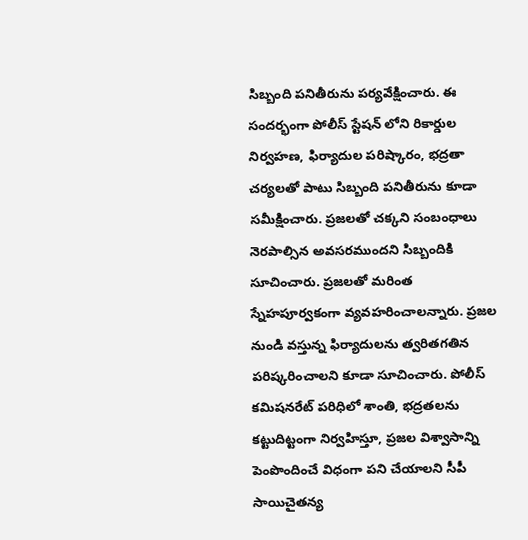సిబ్బంది పనితీరును పర్యవేక్షించారు. ఈ సందర్భంగా పోలీస్ స్టేషన్‌ లోని రికార్డుల నిర్వహణ, ఫిర్యాదుల పరిష్కారం, భద్రతా చర్యలతో పాటు సిబ్బంది పనితీరును కూడా సమీక్షించారు. ప్రజలతో చక్కని సంబంధాలు నెరపాల్సిన అవసరముందని సిబ్బందికి సూచించారు. ప్రజలతో మరింత స్నేహపూర్వకంగా వ్యవహరించాలన్నారు. ప్రజల నుండి వస్తున్న ఫిర్యాదులను త్వరితగతిన పరిష్కరించాలని కూడా సూచించారు. పోలీస్ కమిషనరేట్ పరిధిలో శాంతి, భద్రతలను కట్టుదిట్టంగా నిర్వహిస్తూ, ప్రజల విశ్వాసాన్ని పెంపొందించే విధంగా పని చేయాలని సీపీ సాయిచైతన్య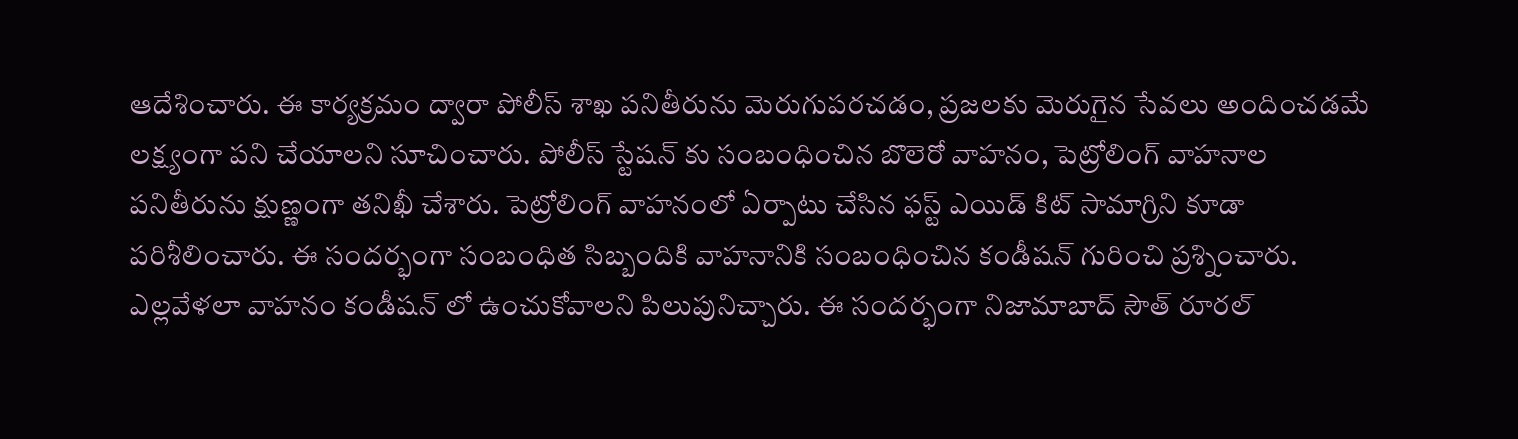ఆదేశించారు. ఈ కార్యక్రమం ద్వారా పోలీస్ శాఖ పనితీరును మెరుగుపరచడం, ప్రజలకు మెరుగైన సేవలు అందించడమే లక్ష్యంగా పని చేయాలని సూచించారు. పోలీస్ స్టేషన్ కు సంబంధించిన బొలెరో వాహనం, పెట్రోలింగ్ వాహనాల పనితీరును క్షుణ్ణంగా తనిఖీ చేశారు. పెట్రోలింగ్ వాహనంలో ఏర్పాటు చేసిన ఫస్ట్ ఎయిడ్ కిట్ సామాగ్రిని కూడా పరిశీలించారు. ఈ సందర్భంగా సంబంధిత సిబ్బందికి వాహనానికి సంబంధించిన కండీషన్ గురించి ప్రశ్నించారు. ఎల్లవేళలా వాహనం కండీషన్ లో ఉంచుకోవాలని పిలుపునిచ్చారు. ఈ సందర్భంగా నిజామాబాద్ సౌత్ రూరల్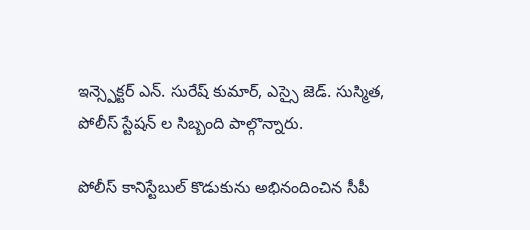ఇన్స్పెక్టర్ ఎన్. సురేష్ కుమార్, ఎస్సై జెడ్. సుస్మిత, పోలీస్ స్టేషన్ ల సిబ్బంది పాల్గొన్నారు.

పోలీస్ కానిస్టేబుల్ కొడుకును అభినందించిన సీపీ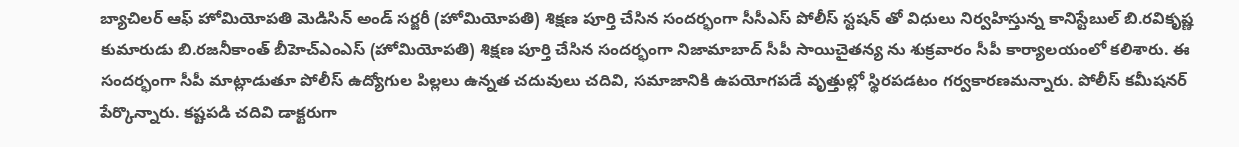బ్యాచిలర్ ఆఫ్ హోమియోపతి మెడిసిన్ అండ్ సర్జరీ (హోమియోపతి) శిక్షణ పూర్తి చేసిన సందర్భంగా సీసీఎస్ పోలీస్ స్టషన్ తో విధులు నిర్వహిస్తున్న కానిస్టేబుల్ బి.రవికృష్ణ కుమారుడు బి.రజనీకాంత్ బీహెచ్ఎంఎస్ (హోమియోపతి) శిక్షణ పూర్తి చేసిన సందర్భంగా నిజామాబాద్ సీపీ సాయిచైతన్య ను శుక్రవారం సీపీ కార్యాలయంలో కలిశారు. ఈ సందర్భంగా సీపీ మాట్లాడుతూ పోలీస్ ఉద్యోగుల పిల్లలు ఉన్నత చదువులు చదివి, సమాజానికి ఉపయోగపడే వృత్తుల్లో స్థిరపడటం గర్వకారణమన్నారు. పోలీస్ కమీషనర్ పేర్కొన్నారు. కష్టపడి చదివి డాక్టరుగా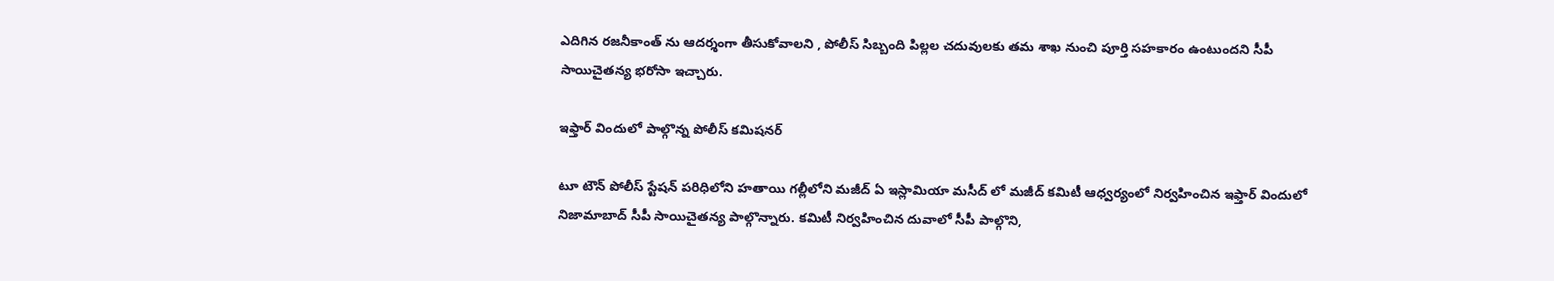ఎదిగిన రజనీకాంత్ ను ఆదర్శంగా తీసుకోవాలని , పోలీస్ సిబ్బంది పిల్లల చదువులకు తమ శాఖ నుంచి పూర్తి సహకారం ఉంటుందని సీపీ సాయిచైతన్య భరోసా ఇచ్చారు.

ఇఫ్తార్ విందులో పాల్గొన్న పోలీస్ కమిషనర్

టూ టౌన్ పోలీస్ స్టేషన్ పరిధిలోని హతాయి గల్లీలోని మజీద్ ఏ ఇస్లామియా మసీద్ లో మజీద్ కమిటీ ఆధ్వర్యంలో నిర్వహించిన ఇఫ్తార్‌ విందులో నిజామాబాద్ సీపీ సాయిచైతన్య పాల్గొన్నారు. కమిటీ నిర్వహించిన దువాలో సీపీ పాల్గొని,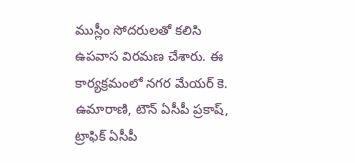ముస్లీం సోదరులతో కలిసి ఉపవాస విరమణ చేశారు. ఈ కార్యక్రమంలో నగర మేయర్ కె. ఉమారాణి, టౌన్ ఏసీపీ ప్రకాష్, ట్రాఫిక్ ఏసీపీ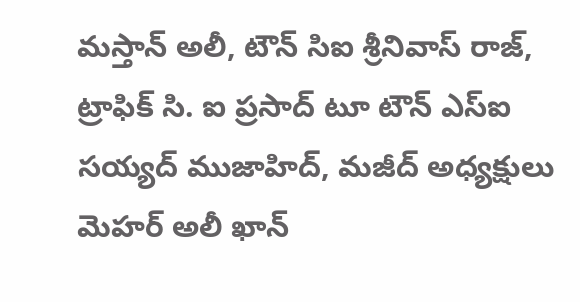మస్తాన్ అలీ, టౌన్ సిఐ శ్రీనివాస్ రాజ్, ట్రాఫిక్ సి. ఐ ప్రసాద్ టూ టౌన్ ఎస్ఐ సయ్యద్ ముజాహిద్, మజీద్ అధ్యక్షులు మెహర్ అలీ ఖాన్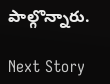పాల్గొన్నారు.

Next Story